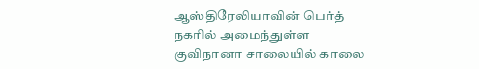ஆஸ்திரேலியாவின் பெர்த் நகரில் அமைந்துள்ள குவிநானா சாலையில் காலை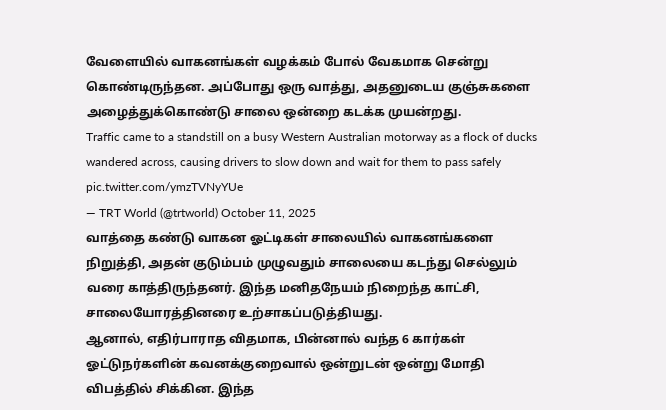வேளையில் வாகனங்கள் வழக்கம் போல் வேகமாக சென்று கொண்டிருந்தன. அப்போது ஒரு வாத்து, அதனுடைய குஞ்சுகளை அழைத்துக்கொண்டு சாலை ஒன்றை கடக்க முயன்றது.
Traffic came to a standstill on a busy Western Australian motorway as a flock of ducks wandered across, causing drivers to slow down and wait for them to pass safely pic.twitter.com/ymzTVNyYUe
— TRT World (@trtworld) October 11, 2025
வாத்தை கண்டு வாகன ஓட்டிகள் சாலையில் வாகனங்களை நிறுத்தி, அதன் குடும்பம் முழுவதும் சாலையை கடந்து செல்லும் வரை காத்திருந்தனர். இந்த மனிதநேயம் நிறைந்த காட்சி, சாலையோரத்தினரை உற்சாகப்படுத்தியது.
ஆனால், எதிர்பாராத விதமாக, பின்னால் வந்த 6 கார்கள் ஓட்டுநர்களின் கவனக்குறைவால் ஒன்றுடன் ஒன்று மோதி விபத்தில் சிக்கின. இந்த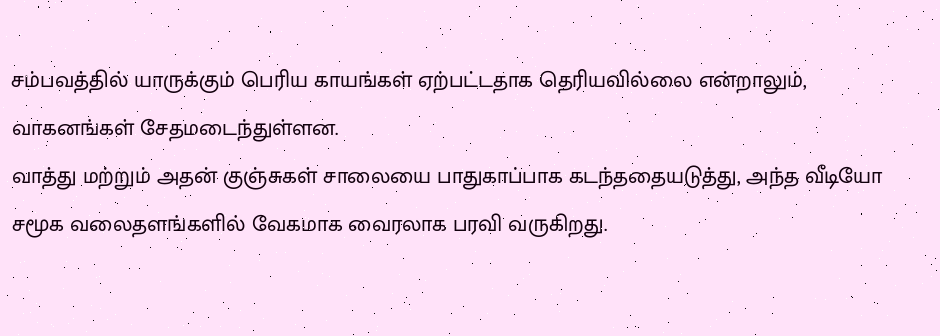சம்பவத்தில் யாருக்கும் பெரிய காயங்கள் ஏற்பட்டதாக தெரியவில்லை என்றாலும், வாகனங்கள் சேதமடைந்துள்ளன.
வாத்து மற்றும் அதன் குஞ்சுகள் சாலையை பாதுகாப்பாக கடந்ததையடுத்து, அந்த வீடியோ சமூக வலைதளங்களில் வேகமாக வைரலாக பரவி வருகிறது.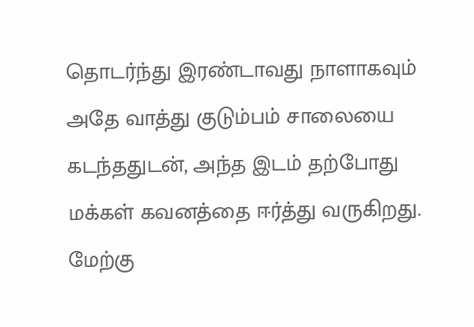தொடர்ந்து இரண்டாவது நாளாகவும் அதே வாத்து குடும்பம் சாலையை கடந்ததுடன், அந்த இடம் தற்போது மக்கள் கவனத்தை ஈர்த்து வருகிறது.
மேற்கு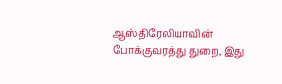ஆஸ்திரேலியாவின் போக்குவரத்து துறை, இது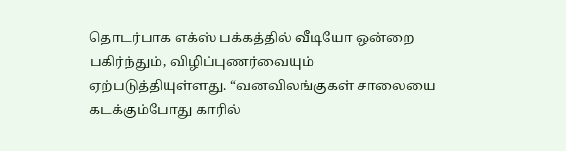தொடர்பாக எக்ஸ் பக்கத்தில் வீடியோ ஒன்றை பகிர்ந்தும், விழிப்புணர்வையும் ஏற்படுத்தியுள்ளது. “வனவிலங்குகள் சாலையை கடக்கும்போது காரில்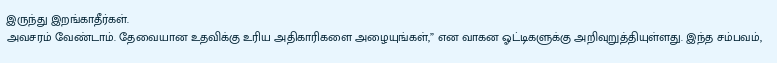இருந்து இறங்காதீர்கள்.
அவசரம் வேண்டாம். தேவையான உதவிக்கு உரிய அதிகாரிகளை அழையுங்கள்,” என வாகன ஓட்டிகளுக்கு அறிவுறுத்தியுள்ளது. இந்த சம்பவம்,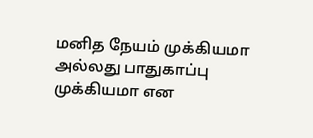மனித நேயம் முக்கியமா அல்லது பாதுகாப்பு முக்கியமா என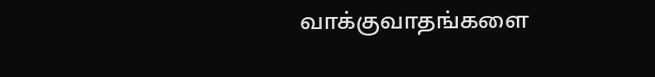வாக்குவாதங்களை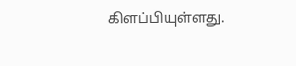கிளப்பியுள்ளது.